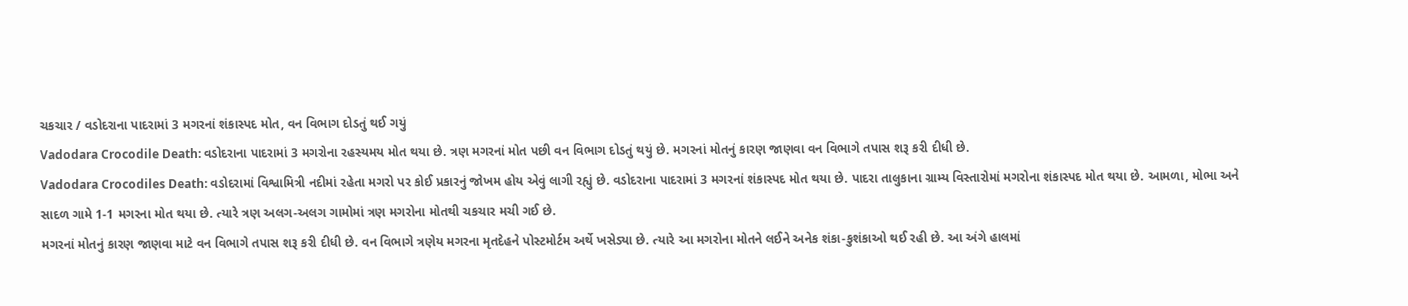ચકચાર / વડોદરાના પાદરામાં 3 મગરનાં શંકાસ્પદ મોત, વન વિભાગ દોડતું થઈ ગયું
Vadodara Crocodile Death: વડોદરાના પાદરામાં 3 મગરોના રહસ્યમય મોત થયા છે. ત્રણ મગરનાં મોત પછી વન વિભાગ દોડતું થયું છે. મગરનાં મોતનું કારણ જાણવા વન વિભાગે તપાસ શરૂ કરી દીધી છે.
Vadodara Crocodiles Death: વડોદરામાં વિશ્વામિત્રી નદીમાં રહેતા મગરો પર કોઈ પ્રકારનું જોખમ હોય એવું લાગી રહ્યું છે. વડોદરાના પાદરામાં 3 મગરનાં શંકાસ્પદ મોત થયા છે. પાદરા તાલુકાના ગ્રામ્ય વિસ્તારોમાં મગરોના શંકાસ્પદ મોત થયા છે. આમળા, મોભા અને સાદળ ગામે 1-1 મગરના મોત થયા છે. ત્યારે ત્રણ અલગ-અલગ ગામોમાં ત્રણ મગરોના મોતથી ચકચાર મચી ગઈ છે.
મગરનાં મોતનું કારણ જાણવા માટે વન વિભાગે તપાસ શરૂ કરી દીધી છે. વન વિભાગે ત્રણેય મગરના મૃતદેહને પોસ્ટમોર્ટમ અર્થે ખસેડ્યા છે. ત્યારે આ મગરોના મોતને લઈને અનેક શંકા-કુશંકાઓ થઈ રહી છે. આ અંગે હાલમાં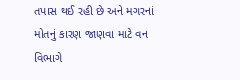તપાસ થઈ રહી છે અને મગરનાં મોતનું કારણ જાણવા માટે વન વિભાગે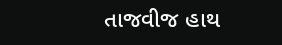તાજવીજ હાથ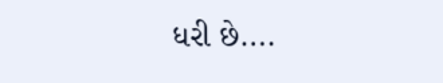ધરી છે....